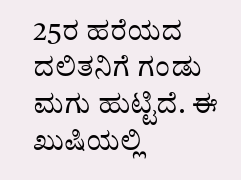25ರ ಹರೆಯದ ದಲಿತನಿಗೆ ಗಂಡು ಮಗು ಹುಟ್ಟಿದೆ. ಈ ಖುಷಿಯಲ್ಲಿ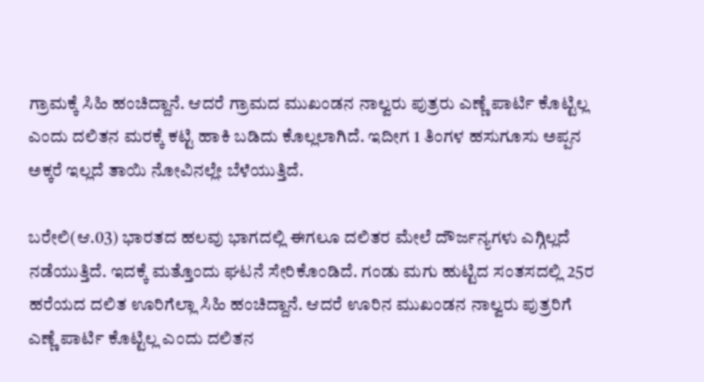ಗ್ರಾಮಕ್ಕೆ ಸಿಹಿ ಹಂಚಿದ್ದಾನೆ. ಆದರೆ ಗ್ರಾಮದ ಮುಖಂಡನ ನಾಲ್ವರು ಪುತ್ರರು ಎಣ್ಣೆ ಪಾರ್ಟಿ ಕೊಟ್ಟಿಲ್ಲ ಎಂದು ದಲಿತನ ಮರಕ್ಕೆ ಕಟ್ಟಿ ಹಾಕಿ ಬಡಿದು ಕೊಲ್ಲಲಾಗಿದೆ. ಇದೀಗ 1 ತಿಂಗಳ ಹಸುಗೂಸು ಅಪ್ಪನ ಅಕ್ಕರೆ ಇಲ್ಲದೆ ತಾಯಿ ನೋವಿನಲ್ಲೇ ಬೆಳೆಯುತ್ತಿದೆ.

ಬರೇಲಿ(ಆ.03) ಭಾರತದ ಹಲವು ಭಾಗದಲ್ಲಿ ಈಗಲೂ ದಲಿತರ ಮೇಲೆ ದೌರ್ಜನ್ಯಗಳು ಎಗ್ಗಿಲ್ಲದೆ ನಡೆಯುತ್ತಿದೆ. ಇದಕ್ಕೆ ಮತ್ತೊಂದು ಘಟನೆ ಸೇರಿಕೊಂಡಿದೆ. ಗಂಡು ಮಗು ಹುಟ್ಟಿದ ಸಂತಸದಲ್ಲಿ 25ರ ಹರೆಯದ ದಲಿತ ಊರಿಗೆಲ್ಲಾ ಸಿಹಿ ಹಂಚಿದ್ದಾನೆ. ಆದರೆ ಊರಿನ ಮುಖಂಡನ ನಾಲ್ವರು ಪುತ್ರರಿಗೆ ಎಣ್ಣೆ ಪಾರ್ಟಿ ಕೊಟ್ಟಿಲ್ಲ ಎಂದು ದಲಿತನ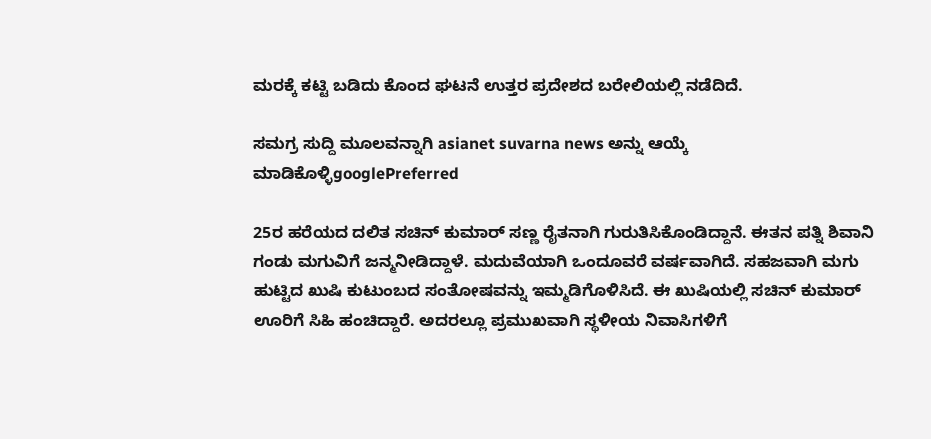ಮರಕ್ಕೆ ಕಟ್ಟಿ ಬಡಿದು ಕೊಂದ ಘಟನೆ ಉತ್ತರ ಪ್ರದೇಶದ ಬರೇಲಿಯಲ್ಲಿ ನಡೆದಿದೆ.

ಸಮಗ್ರ ಸುದ್ದಿ ಮೂಲವನ್ನಾಗಿ asianet suvarna news ಅನ್ನು ಆಯ್ಕೆ ಮಾಡಿಕೊಳ್ಳಿgooglePreferred

25ರ ಹರೆಯದ ದಲಿತ ಸಚಿನ್ ಕುಮಾರ್ ಸಣ್ಣ ರೈತನಾಗಿ ಗುರುತಿಸಿಕೊಂಡಿದ್ದಾನೆ. ಈತನ ಪತ್ನಿ ಶಿವಾನಿ ಗಂಡು ಮಗುವಿಗೆ ಜನ್ಮನೀಡಿದ್ದಾಳೆ. ಮದುವೆಯಾಗಿ ಒಂದೂವರೆ ವರ್ಷವಾಗಿದೆ. ಸಹಜವಾಗಿ ಮಗು ಹುಟ್ಟಿದ ಖುಷಿ ಕುಟುಂಬದ ಸಂತೋಷವನ್ನು ಇಮ್ಮಡಿಗೊಳಿಸಿದೆ. ಈ ಖುಷಿಯಲ್ಲಿ ಸಚಿನ್ ಕುಮಾರ್ ಊರಿಗೆ ಸಿಹಿ ಹಂಚಿದ್ದಾರೆ. ಅದರಲ್ಲೂ ಪ್ರಮುಖವಾಗಿ ಸ್ಥಳೀಯ ನಿವಾಸಿಗಳಿಗೆ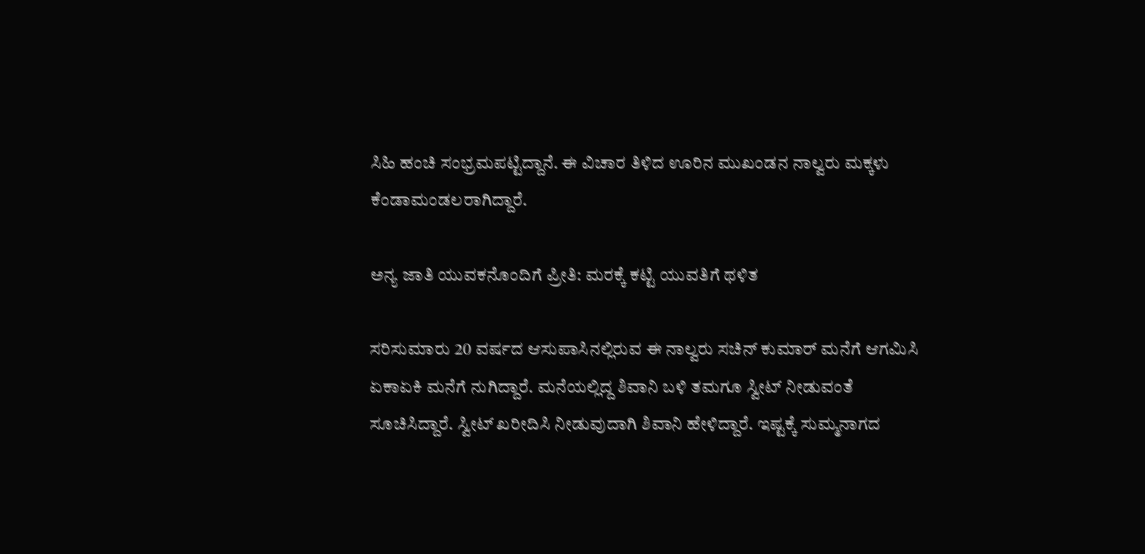ಸಿಹಿ ಹಂಚಿ ಸಂಭ್ರಮಪಟ್ಟಿದ್ದಾನೆ. ಈ ವಿಚಾರ ತಿಳಿದ ಊರಿನ ಮುಖಂಡನ ನಾಲ್ವರು ಮಕ್ಕಳು ಕೆಂಡಾಮಂಡಲರಾಗಿದ್ದಾರೆ.

ಅನ್ಯ ಜಾತಿ ಯುವಕನೊಂದಿಗೆ ಪ್ರೀತಿ: ಮರಕ್ಕೆ ಕಟ್ಟಿ ಯುವತಿಗೆ ಥಳಿತ

ಸರಿಸುಮಾರು 20 ವರ್ಷದ ಆಸುಪಾಸಿನಲ್ಲಿರುವ ಈ ನಾಲ್ವರು ಸಚಿನ್ ಕುಮಾರ್ ಮನೆಗೆ ಆಗಮಿಸಿ ಏಕಾಏಕಿ ಮನೆಗೆ ನುಗಿದ್ದಾರೆ. ಮನೆಯಲ್ಲಿದ್ದ ಶಿವಾನಿ ಬಳಿ ತಮಗೂ ಸ್ವೀಟ್ ನೀಡುವಂತೆ ಸೂಚಿಸಿದ್ದಾರೆ. ಸ್ವೀಟ್ ಖರೀದಿಸಿ ನೀಡುವುದಾಗಿ ಶಿವಾನಿ ಹೇಳಿದ್ದಾರೆ. ಇಷ್ಟಕ್ಕೆ ಸುಮ್ಮನಾಗದ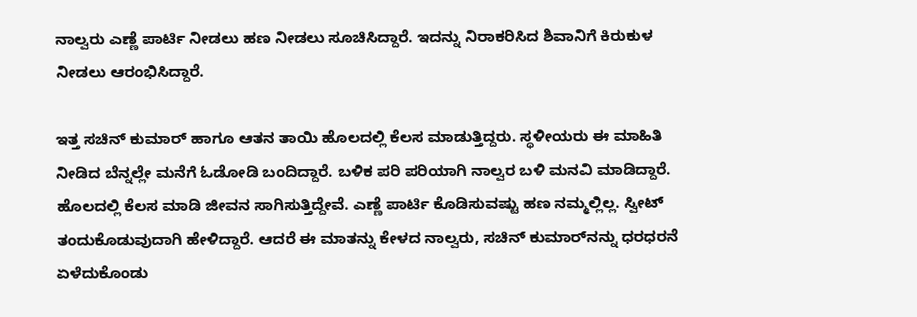ನಾಲ್ವರು ಎಣ್ಣೆ ಪಾರ್ಟಿ ನೀಡಲು ಹಣ ನೀಡಲು ಸೂಚಿಸಿದ್ದಾರೆ. ಇದನ್ನು ನಿರಾಕರಿಸಿದ ಶಿವಾನಿಗೆ ಕಿರುಕುಳ ನೀಡಲು ಆರಂಭಿಸಿದ್ದಾರೆ.

ಇತ್ತ ಸಚಿನ್ ಕುಮಾರ್ ಹಾಗೂ ಆತನ ತಾಯಿ ಹೊಲದಲ್ಲಿ ಕೆಲಸ ಮಾಡುತ್ತಿದ್ದರು. ಸ್ಥಳೀಯರು ಈ ಮಾಹಿತಿ ನೀಡಿದ ಬೆನ್ನಲ್ಲೇ ಮನೆಗೆ ಓಡೋಡಿ ಬಂದಿದ್ದಾರೆ. ಬಳಿಕ ಪರಿ ಪರಿಯಾಗಿ ನಾಲ್ವರ ಬಳಿ ಮನವಿ ಮಾಡಿದ್ದಾರೆ. ಹೊಲದಲ್ಲಿ ಕೆಲಸ ಮಾಡಿ ಜೀವನ ಸಾಗಿಸುತ್ತಿದ್ದೇವೆ. ಎಣ್ಣೆ ಪಾರ್ಟಿ ಕೊಡಿಸುವಷ್ಟು ಹಣ ನಮ್ಮಲ್ಲಿಲ್ಲ. ಸ್ವೀಟ್ ತಂದುಕೊಡುವುದಾಗಿ ಹೇಳಿದ್ದಾರೆ. ಆದರೆ ಈ ಮಾತನ್ನು ಕೇಳದ ನಾಲ್ವರು, ಸಚಿನ್ ಕುಮಾರ್‌ನನ್ನು ಧರಧರನೆ ಏಳೆದುಕೊಂಡು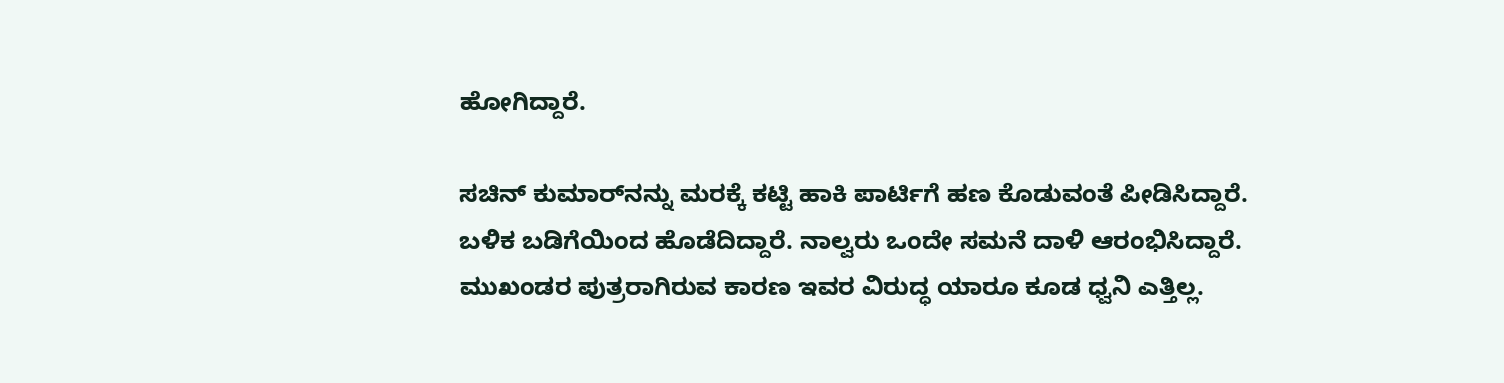ಹೋಗಿದ್ದಾರೆ.

ಸಚಿನ್ ಕುಮಾರ್‌ನನ್ನು ಮರಕ್ಕೆ ಕಟ್ಟಿ ಹಾಕಿ ಪಾರ್ಟಿಗೆ ಹಣ ಕೊಡುವಂತೆ ಪೀಡಿಸಿದ್ದಾರೆ. ಬಳಿಕ ಬಡಿಗೆಯಿಂದ ಹೊಡೆದಿದ್ದಾರೆ. ನಾಲ್ವರು ಒಂದೇ ಸಮನೆ ದಾಳಿ ಆರಂಭಿಸಿದ್ದಾರೆ. ಮುಖಂಡರ ಪುತ್ರರಾಗಿರುವ ಕಾರಣ ಇವರ ವಿರುದ್ಧ ಯಾರೂ ಕೂಡ ಧ್ವನಿ ಎತ್ತಿಲ್ಲ.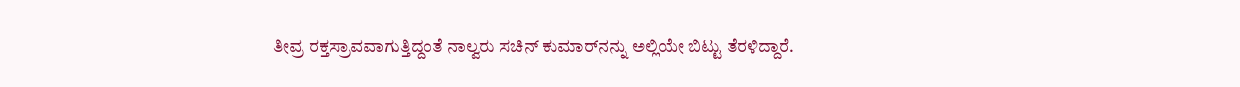ತೀವ್ರ ರಕ್ತಸ್ರಾವವಾಗುತ್ತಿದ್ದಂತೆ ನಾಲ್ವರು ಸಚಿನ್ ಕುಮಾರ್‌ನನ್ನು ಅಲ್ಲಿಯೇ ಬಿಟ್ಟು ತೆರಳಿದ್ದಾರೆ.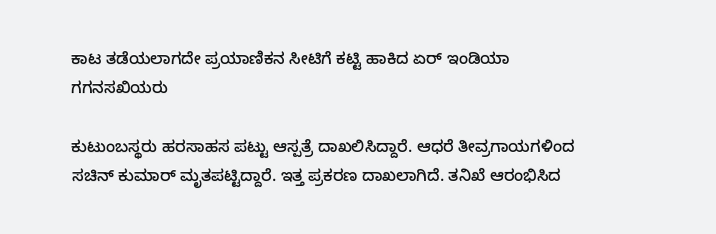ಕಾಟ ತಡೆಯಲಾಗದೇ ಪ್ರಯಾಣಿಕನ ಸೀಟಿಗೆ ಕಟ್ಟಿ ಹಾಕಿದ ಏರ್ ಇಂಡಿಯಾ ಗಗನಸಖಿಯರು

ಕುಟುಂಬಸ್ಥರು ಹರಸಾಹಸ ಪಟ್ಟು ಆಸ್ಪತ್ರೆ ದಾಖಲಿಸಿದ್ದಾರೆ. ಆಧರೆ ತೀವ್ರಗಾಯಗಳಿಂದ ಸಚಿನ್ ಕುಮಾರ್ ಮೃತಪಟ್ಟಿದ್ದಾರೆ. ಇತ್ತ ಪ್ರಕರಣ ದಾಖಲಾಗಿದೆ. ತನಿಖೆ ಆರಂಭಿಸಿದ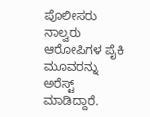ಪೊಲೀಸರು ನಾಲ್ವರು ಆರೋಪಿಗಳ ಪೈಕಿ ಮೂವರನ್ನು ಅರೆಸ್ಟ್ ಮಾಡಿದ್ದಾರೆ.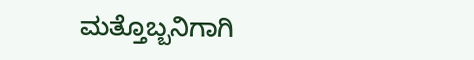ಮತ್ತೊಬ್ಬನಿಗಾಗಿ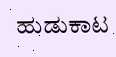ಹುಡುಕಾಟ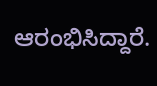ಆರಂಭಿಸಿದ್ದಾರೆ.